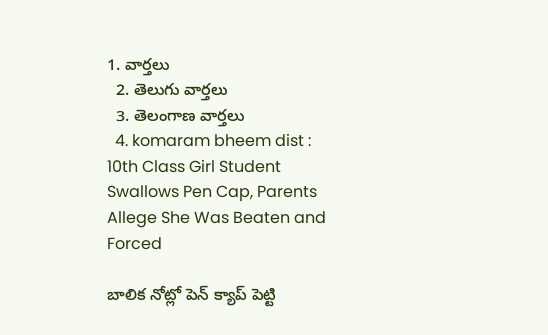1. వార్తలు
  2. తెలుగు వార్తలు
  3. తెలంగాణ వార్తలు
  4. komaram bheem dist : 10th Class Girl Student Swallows Pen Cap, Parents Allege She Was Beaten and Forced

బాలిక నోట్లో పెన్ క్యాప్ పెట్టి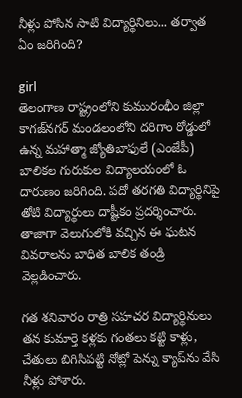నీళ్లు పోసిన సాటి విద్యార్థినిలు... తర్వాత ఏం జరిగింది?

girl
తెలంగాణ రాష్ట్రంలోని కుమురంభీం జిల్లా కాగజ్‌నగర్‌ మండలంలోని దరిగాం రోడ్డులో ఉన్న మహాత్మా జ్యోతిబాఫులే (ఎంజేపీ) బాలికల గురుకుల విద్యాలయంలో ఓ దారుణం జరిగింది. పదో తరగతి విద్యార్థినిపై తోటి విద్యార్థులు దాష్టీకం ప్రదర్శించారు. తాజాగా వెలుగులోకి వచ్చిన ఈ ఘటన వివరాలను బాధిత బాలిక తండ్రి వెల్లడించారు.

గత శనివారం రాత్రి సహచర విద్యార్థినులు తన కుమార్తె కళ్లకు గంతలు కట్టి కాళ్లు, చేతులు బిగిసిపట్టి నోట్లో పెన్ను క్యాప్‌ను వేసి నీళ్లు పోశారు.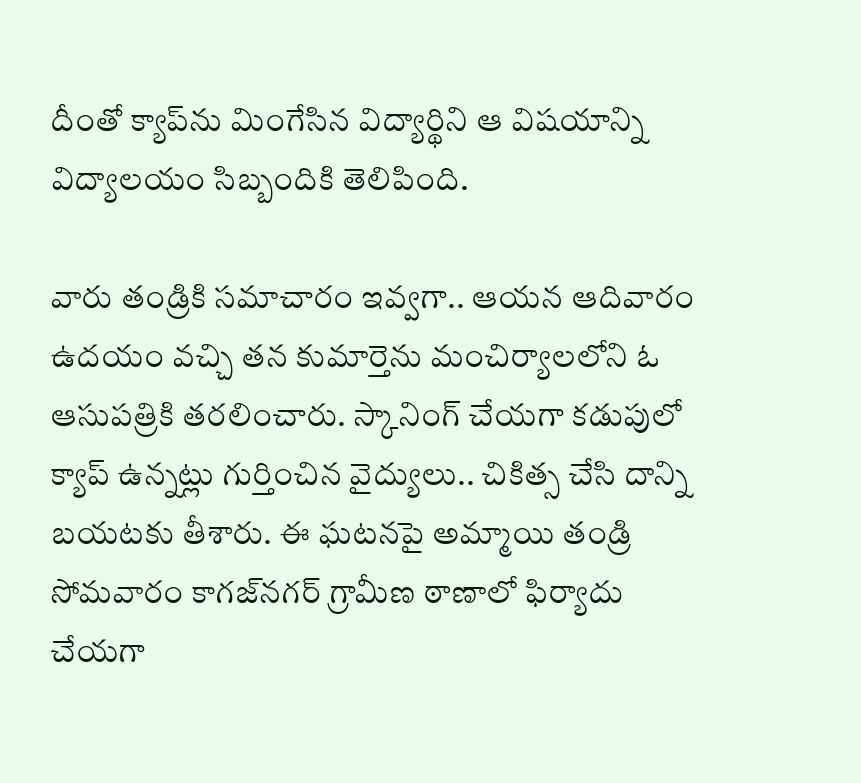దీంతో క్యాప్‌ను మింగేసిన విద్యార్థిని ఆ విషయాన్ని విద్యాలయం సిబ్బందికి తెలిపింది.

వారు తండ్రికి సమాచారం ఇవ్వగా.. ఆయన ఆదివారం ఉదయం వచ్చి తన కుమార్తెను మంచిర్యాలలోని ఓ ఆసుపత్రికి తరలించారు. స్కానింగ్‌ చేయగా కడుపులో క్యాప్‌ ఉన్నట్లు గుర్తించిన వైద్యులు.. చికిత్స చేసి దాన్ని బయటకు తీశారు. ఈ ఘటనపై అమ్మాయి తండ్రి సోమవారం కాగజ్‌నగర్‌ గ్రామీణ ఠాణాలో ఫిర్యాదు చేయగా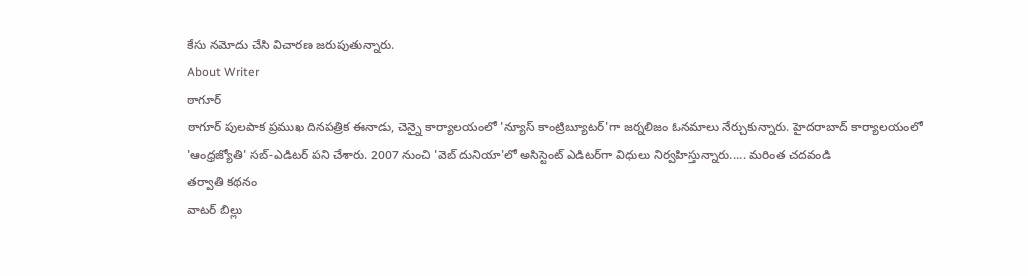కేసు నమోదు చేసి విచారణ జరుపుతున్నారు.
About Writer
ఠాగూర్
ఠాగూర్ పులపాక ప్రముఖ దినపత్రిక ఈనాడు, చెన్నై కార్యాలయంలో 'న్యూస్ కాంట్రిబ్యూటర్‌'గా జర్నలిజం ఓనమాలు నేర్చుకున్నారు. హైదరాబాద్ కార్యాలయంలో 'ఆంధ్రజ్యోతి' సబ్-ఎడిటర్ పని చేశారు. 2007 నుంచి 'వెబ్ దునియా'లో అసిస్టెంట్ ఎడిటర్‌‌గా విధులు నిర్వహిస్తున్నారు..... మరింత చదవండి
తర్వాతి కథనం
వాటర్ బిల్లు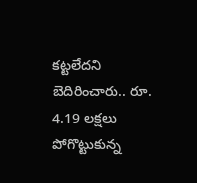కట్టలేదని బెదిరించారు.. రూ. 4.19 లక్షలు పోగొట్టుకున్న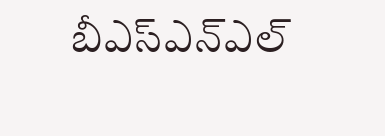బీఎస్ఎన్ఎల్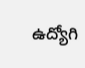ఉద్యోగి